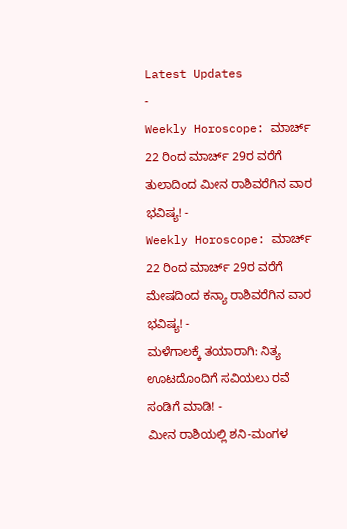Latest Updates
-
Weekly Horoscope: ಮಾರ್ಚ್ 22 ರಿಂದ ಮಾರ್ಚ್ 29ರ ವರೆಗೆ ತುಲಾದಿಂದ ಮೀನ ರಾಶಿವರೆಗಿನ ವಾರ ಭವಿಷ್ಯ! -
Weekly Horoscope: ಮಾರ್ಚ್ 22 ರಿಂದ ಮಾರ್ಚ್ 29ರ ವರೆಗೆ ಮೇಷದಿಂದ ಕನ್ಯಾ ರಾಶಿವರೆಗಿನ ವಾರ ಭವಿಷ್ಯ! -
ಮಳೆಗಾಲಕ್ಕೆ ತಯಾರಾಗಿ: ನಿತ್ಯ ಊಟದೊಂದಿಗೆ ಸವಿಯಲು ರವೆ ಸಂಡಿಗೆ ಮಾಡಿ! -
ಮೀನ ರಾಶಿಯಲ್ಲಿ ಶನಿ-ಮಂಗಳ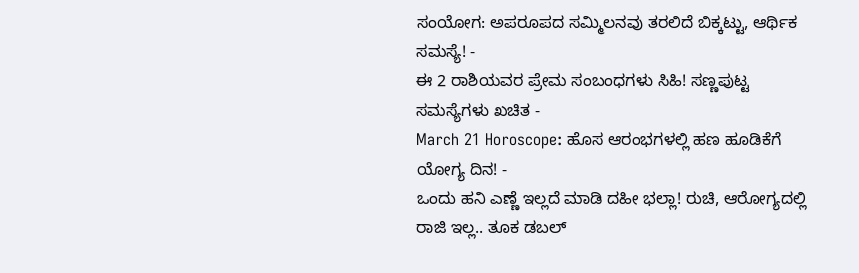ಸಂಯೋಗ: ಅಪರೂಪದ ಸಮ್ಮಿಲನವು ತರಲಿದೆ ಬಿಕ್ಕಟ್ಟು, ಆರ್ಥಿಕ ಸಮಸ್ಯೆ! -
ಈ 2 ರಾಶಿಯವರ ಪ್ರೇಮ ಸಂಬಂಧಗಳು ಸಿಹಿ! ಸಣ್ಣಪುಟ್ಟ ಸಮಸ್ಯೆಗಳು ಖಚಿತ -
March 21 Horoscope: ಹೊಸ ಆರಂಭಗಳಲ್ಲಿ ಹಣ ಹೂಡಿಕೆಗೆ ಯೋಗ್ಯ ದಿನ! -
ಒಂದು ಹನಿ ಎಣ್ಣೆ ಇಲ್ಲದೆ ಮಾಡಿ ದಹೀ ಭಲ್ಲಾ! ರುಚಿ, ಆರೋಗ್ಯದಲ್ಲಿ ರಾಜಿ ಇಲ್ಲ.. ತೂಕ ಡಬಲ್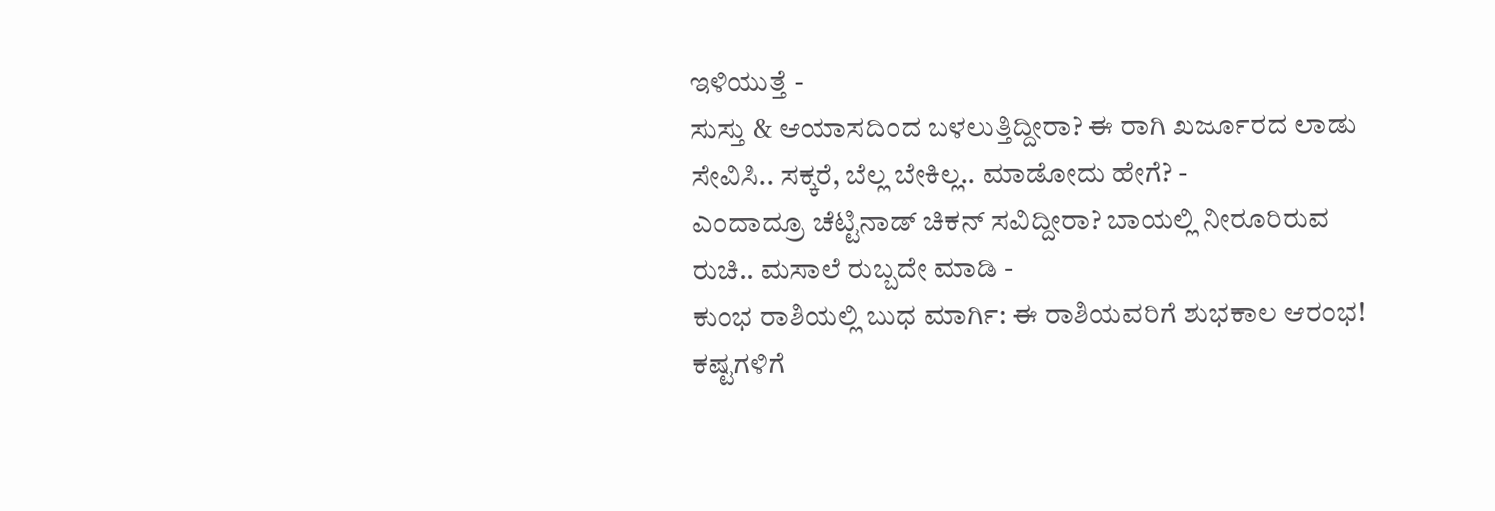ಇಳಿಯುತ್ತೆ -
ಸುಸ್ತು & ಆಯಾಸದಿಂದ ಬಳಲುತ್ತಿದ್ದೀರಾ? ಈ ರಾಗಿ ಖರ್ಜೂರದ ಲಾಡು ಸೇವಿಸಿ.. ಸಕ್ಕರೆ, ಬೆಲ್ಲ ಬೇಕಿಲ್ಲ.. ಮಾಡೋದು ಹೇಗೆ? -
ಎಂದಾದ್ರೂ ಚೆಟ್ಟಿನಾಡ್ ಚಿಕನ್ ಸವಿದ್ದೀರಾ? ಬಾಯಲ್ಲಿ ನೀರೂರಿರುವ ರುಚಿ.. ಮಸಾಲೆ ರುಬ್ಬದೇ ಮಾಡಿ -
ಕುಂಭ ರಾಶಿಯಲ್ಲಿ ಬುಧ ಮಾರ್ಗಿ: ಈ ರಾಶಿಯವರಿಗೆ ಶುಭಕಾಲ ಆರಂಭ! ಕಷ್ಟಗಳಿಗೆ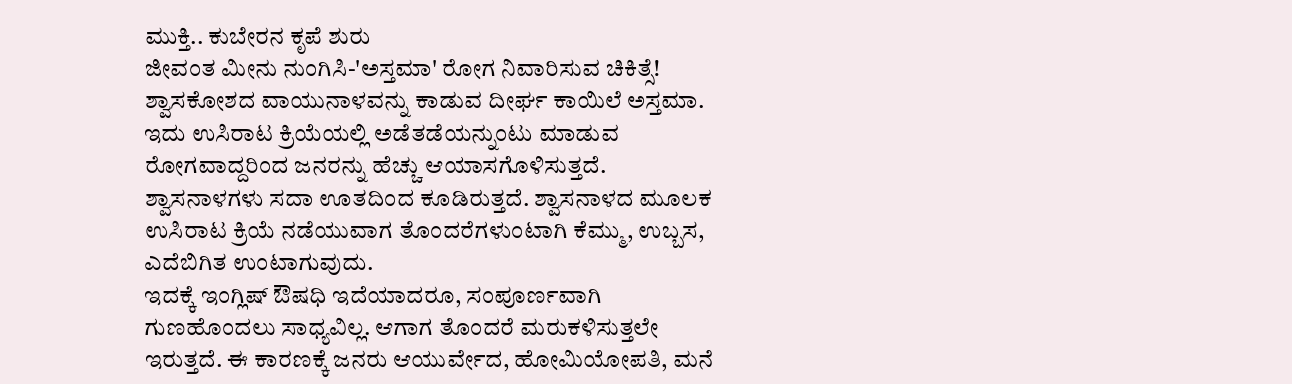ಮುಕ್ತಿ.. ಕುಬೇರನ ಕೃಪೆ ಶುರು
ಜೀವಂತ ಮೀನು ನುಂಗಿಸಿ-'ಅಸ್ತಮಾ' ರೋಗ ನಿವಾರಿಸುವ ಚಿಕಿತ್ಸೆ!
ಶ್ವಾಸಕೋಶದ ವಾಯುನಾಳವನ್ನು ಕಾಡುವ ದೀರ್ಘ ಕಾಯಿಲೆ ಅಸ್ತಮಾ. ಇದು ಉಸಿರಾಟ ಕ್ರಿಯೆಯಲ್ಲಿ ಅಡೆತಡೆಯನ್ನುಂಟು ಮಾಡುವ ರೋಗವಾದ್ದರಿಂದ ಜನರನ್ನು ಹೆಚ್ಚು ಆಯಾಸಗೊಳಿಸುತ್ತದೆ. ಶ್ವಾಸನಾಳಗಳು ಸದಾ ಊತದಿಂದ ಕೂಡಿರುತ್ತದೆ. ಶ್ವಾಸನಾಳದ ಮೂಲಕ ಉಸಿರಾಟ ಕ್ರಿಯೆ ನಡೆಯುವಾಗ ತೊಂದರೆಗಳುಂಟಾಗಿ ಕೆಮ್ಮು, ಉಬ್ಬಸ, ಎದೆಬಿಗಿತ ಉಂಟಾಗುವುದು.
ಇದಕ್ಕೆ ಇಂಗ್ಲಿಷ್ ಔಷಧಿ ಇದೆಯಾದರೂ, ಸಂಪೂರ್ಣವಾಗಿ ಗುಣಹೊಂದಲು ಸಾಧ್ಯವಿಲ್ಲ. ಆಗಾಗ ತೊಂದರೆ ಮರುಕಳಿಸುತ್ತಲೇ ಇರುತ್ತದೆ. ಈ ಕಾರಣಕ್ಕೆ ಜನರು ಆಯುರ್ವೇದ, ಹೋಮಿಯೋಪತಿ, ಮನೆ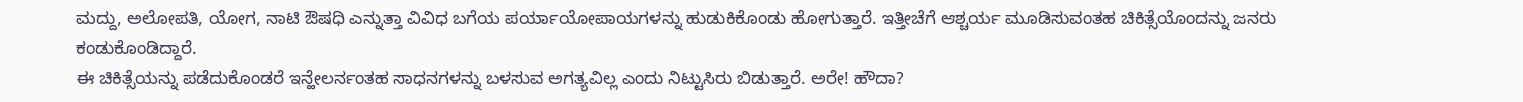ಮದ್ದು, ಅಲೋಪತಿ, ಯೋಗ, ನಾಟಿ ಔಷಧಿ ಎನ್ನುತ್ತಾ ವಿವಿಧ ಬಗೆಯ ಪರ್ಯಾಯೋಪಾಯಗಳನ್ನು ಹುಡುಕಿಕೊಂಡು ಹೋಗುತ್ತಾರೆ. ಇತ್ತೀಚೆಗೆ ಆಶ್ಚರ್ಯ ಮೂಡಿಸುವಂತಹ ಚಿಕಿತ್ಸೆಯೊಂದನ್ನು ಜನರು ಕಂಡುಕೊಂಡಿದ್ದಾರೆ.
ಈ ಚಿಕಿತ್ಸೆಯನ್ನು ಪಡೆದುಕೊಂಡರೆ ಇನ್ಹೇಲರ್ನಂತಹ ಸಾಧನಗಳನ್ನು ಬಳಸುವ ಅಗತ್ಯವಿಲ್ಲ ಎಂದು ನಿಟ್ಟುಸಿರು ಬಿಡುತ್ತಾರೆ. ಅರೇ! ಹೌದಾ?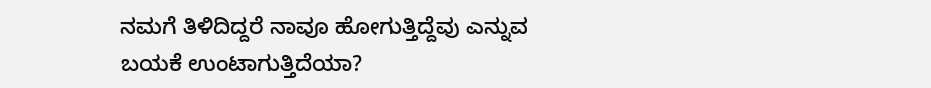ನಮಗೆ ತಿಳಿದಿದ್ದರೆ ನಾವೂ ಹೋಗುತ್ತಿದ್ದೆವು ಎನ್ನುವ ಬಯಕೆ ಉಂಟಾಗುತ್ತಿದೆಯಾ?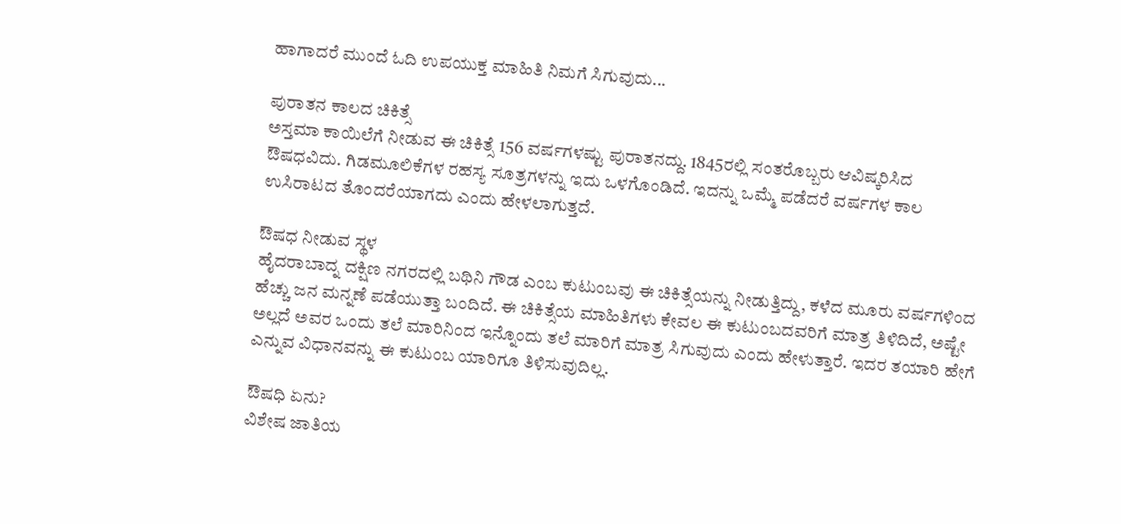ಹಾಗಾದರೆ ಮುಂದೆ ಓದಿ ಉಪಯುಕ್ತ ಮಾಹಿತಿ ನಿಮಗೆ ಸಿಗುವುದು...

ಪುರಾತನ ಕಾಲದ ಚಿಕಿತ್ಸೆ
ಅಸ್ತಮಾ ಕಾಯಿಲೆಗೆ ನೀಡುವ ಈ ಚಿಕಿತ್ಸೆ 156 ವರ್ಷಗಳಷ್ಟು ಪುರಾತನದ್ದು. 1845ರಲ್ಲಿ ಸಂತರೊಬ್ಬರು ಆವಿಷ್ಕರಿಸಿದ ಔಷಧವಿದು. ಗಿಡಮೂಲಿಕೆಗಳ ರಹಸ್ಯ ಸೂತ್ರಗಳನ್ನು ಇದು ಒಳಗೊಂಡಿದೆ. ಇದನ್ನು ಒಮ್ಮೆ ಪಡೆದರೆ ವರ್ಷಗಳ ಕಾಲ ಉಸಿರಾಟದ ತೊಂದರೆಯಾಗದು ಎಂದು ಹೇಳಲಾಗುತ್ತದೆ.

ಔಷಧ ನೀಡುವ ಸ್ಥಳ
ಹೈದರಾಬಾದ್ನ ದಕ್ಷಿಣ ನಗರದಲ್ಲಿ ಬಥಿನಿ ಗೌಡ ಎಂಬ ಕುಟುಂಬವು ಈ ಚಿಕಿತ್ಸೆಯನ್ನು ನೀಡುತ್ತಿದ್ದು, ಕಳೆದ ಮೂರು ವರ್ಷಗಳಿಂದ ಹೆಚ್ಚು ಜನ ಮನ್ನಣೆ ಪಡೆಯುತ್ತಾ ಬಂದಿದೆ. ಈ ಚಿಕಿತ್ಸೆಯ ಮಾಹಿತಿಗಳು ಕೇವಲ ಈ ಕುಟುಂಬದವರಿಗೆ ಮಾತ್ರ ತಿಳಿದಿದೆ, ಅಷ್ಟೇ ಅಲ್ಲದೆ ಅವರ ಒಂದು ತಲೆ ಮಾರಿನಿಂದ ಇನ್ನೊಂದು ತಲೆ ಮಾರಿಗೆ ಮಾತ್ರ ಸಿಗುವುದು ಎಂದು ಹೇಳುತ್ತಾರೆ. ಇದರ ತಯಾರಿ ಹೇಗೆ ಎನ್ನುವ ವಿಧಾನವನ್ನು ಈ ಕುಟುಂಬ ಯಾರಿಗೂ ತಿಳಿಸುವುದಿಲ್ಲ.

ಔಷಧಿ ಏನು?
ವಿಶೇಷ ಜಾತಿಯ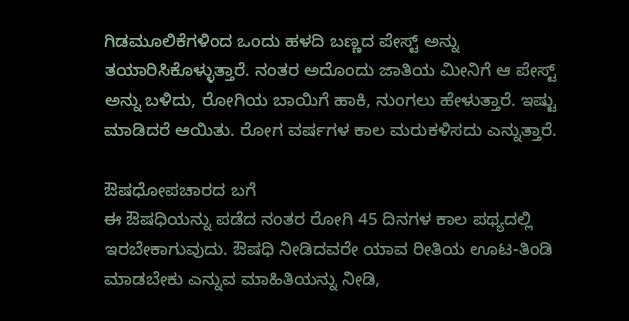ಗಿಡಮೂಲಿಕೆಗಳಿಂದ ಒಂದು ಹಳದಿ ಬಣ್ಣದ ಪೇಸ್ಟ್ ಅನ್ನು ತಯಾರಿಸಿಕೊಳ್ಳುತ್ತಾರೆ. ನಂತರ ಅದೊಂದು ಜಾತಿಯ ಮೀನಿಗೆ ಆ ಪೇಸ್ಟ್ ಅನ್ನು ಬಳಿದು, ರೋಗಿಯ ಬಾಯಿಗೆ ಹಾಕಿ, ನುಂಗಲು ಹೇಳುತ್ತಾರೆ. ಇಷ್ಟು ಮಾಡಿದರೆ ಆಯಿತು. ರೋಗ ವರ್ಷಗಳ ಕಾಲ ಮರುಕಳಿಸದು ಎನ್ನುತ್ತಾರೆ.

ಔಷಧೋಪಚಾರದ ಬಗೆ
ಈ ಔಷಧಿಯನ್ನು ಪಡೆದ ನಂತರ ರೋಗಿ 45 ದಿನಗಳ ಕಾಲ ಪಥ್ಯದಲ್ಲಿ ಇರಬೇಕಾಗುವುದು. ಔಷಧಿ ನೀಡಿದವರೇ ಯಾವ ರೀತಿಯ ಊಟ-ತಿಂಡಿ ಮಾಡಬೇಕು ಎನ್ನುವ ಮಾಹಿತಿಯನ್ನು ನೀಡಿ,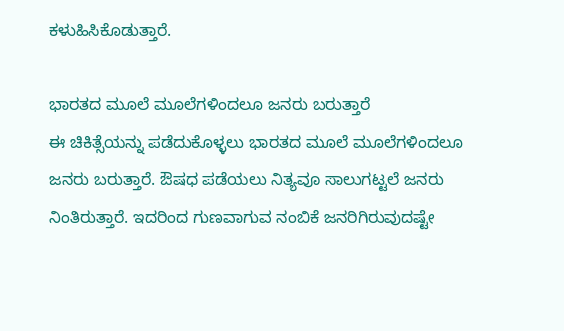ಕಳುಹಿಸಿಕೊಡುತ್ತಾರೆ.

ಭಾರತದ ಮೂಲೆ ಮೂಲೆಗಳಿಂದಲೂ ಜನರು ಬರುತ್ತಾರೆ
ಈ ಚಿಕಿತ್ಸೆಯನ್ನು ಪಡೆದುಕೊಳ್ಳಲು ಭಾರತದ ಮೂಲೆ ಮೂಲೆಗಳಿಂದಲೂ ಜನರು ಬರುತ್ತಾರೆ. ಔಷಧ ಪಡೆಯಲು ನಿತ್ಯವೂ ಸಾಲುಗಟ್ಟಲೆ ಜನರು ನಿಂತಿರುತ್ತಾರೆ. ಇದರಿಂದ ಗುಣವಾಗುವ ನಂಬಿಕೆ ಜನರಿಗಿರುವುದಷ್ಟೇ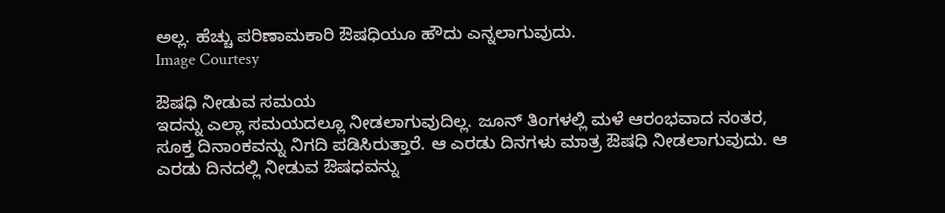ಅಲ್ಲ. ಹೆಚ್ಚು ಪರಿಣಾಮಕಾರಿ ಔಷಧಿಯೂ ಹೌದು ಎನ್ನಲಾಗುವುದು.
Image Courtesy

ಔಷಧಿ ನೀಡುವ ಸಮಯ
ಇದನ್ನು ಎಲ್ಲಾ ಸಮಯದಲ್ಲೂ ನೀಡಲಾಗುವುದಿಲ್ಲ. ಜೂನ್ ತಿಂಗಳಲ್ಲಿ ಮಳೆ ಆರಂಭವಾದ ನಂತರ, ಸೂಕ್ತ ದಿನಾಂಕವನ್ನು ನಿಗದಿ ಪಡಿಸಿರುತ್ತಾರೆ. ಆ ಎರಡು ದಿನಗಳು ಮಾತ್ರ ಔಷಧಿ ನೀಡಲಾಗುವುದು. ಆ ಎರಡು ದಿನದಲ್ಲಿ ನೀಡುವ ಔಷಧವನ್ನು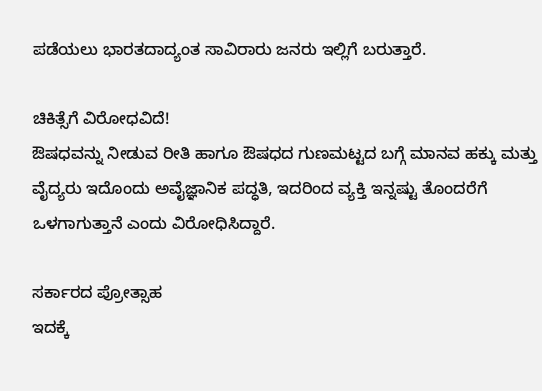ಪಡೆಯಲು ಭಾರತದಾದ್ಯಂತ ಸಾವಿರಾರು ಜನರು ಇಲ್ಲಿಗೆ ಬರುತ್ತಾರೆ.

ಚಿಕಿತ್ಸೆಗೆ ವಿರೋಧವಿದೆ!
ಔಷಧವನ್ನು ನೀಡುವ ರೀತಿ ಹಾಗೂ ಔಷಧದ ಗುಣಮಟ್ಟದ ಬಗ್ಗೆ ಮಾನವ ಹಕ್ಕು ಮತ್ತು ವೈದ್ಯರು ಇದೊಂದು ಅವೈಜ್ಞಾನಿಕ ಪದ್ಧತಿ, ಇದರಿಂದ ವ್ಯಕ್ತಿ ಇನ್ನಷ್ಟು ತೊಂದರೆಗೆ ಒಳಗಾಗುತ್ತಾನೆ ಎಂದು ವಿರೋಧಿಸಿದ್ದಾರೆ.

ಸರ್ಕಾರದ ಪ್ರೋತ್ಸಾಹ
ಇದಕ್ಕೆ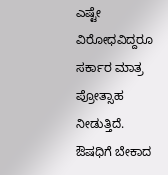ಎಷ್ಟೇ ವಿರೋಧವಿದ್ದರೂ ಸರ್ಕಾರ ಮಾತ್ರ ಪ್ರೋತ್ಸಾಹ ನೀಡುತ್ತಿದೆ. ಔಷಧಿಗೆ ಬೇಕಾದ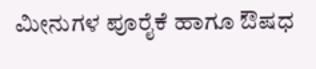ಮೀನುಗಳ ಪೂರೈಕೆ ಹಾಗೂ ಔಷಧ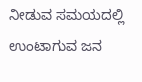ನೀಡುವ ಸಮಯದಲ್ಲಿ ಉಂಟಾಗುವ ಜನ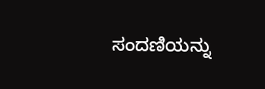ಸಂದಣಿಯನ್ನು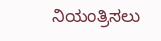ನಿಯಂತ್ರಿಸಲು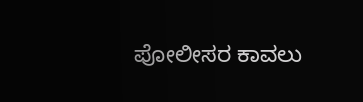ಪೋಲೀಸರ ಕಾವಲು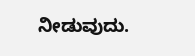ನೀಡುವುದು.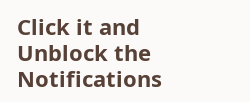Click it and Unblock the Notifications